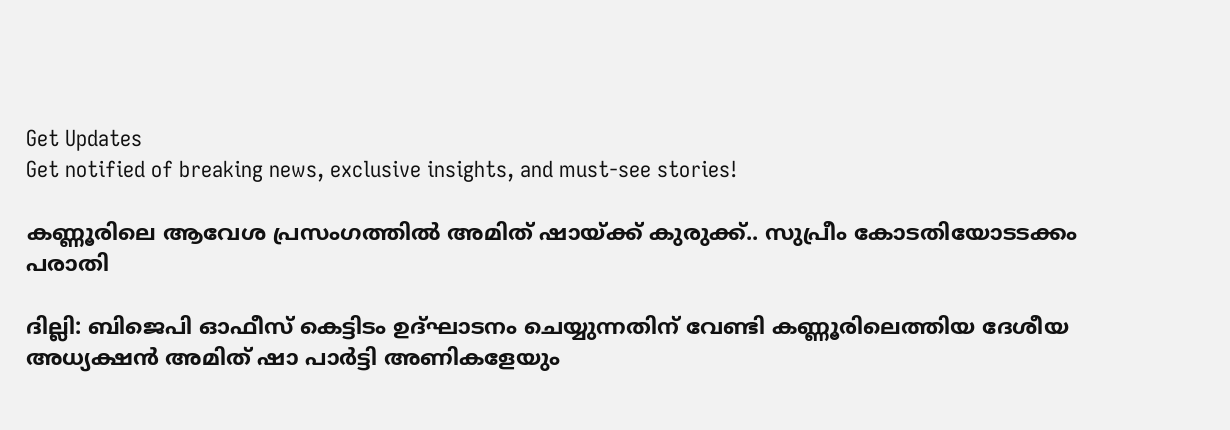Get Updates
Get notified of breaking news, exclusive insights, and must-see stories!

കണ്ണൂരിലെ ആവേശ പ്രസംഗത്തിൽ അമിത് ഷായ്ക്ക് കുരുക്ക്.. സുപ്രീം കോടതിയോടടക്കം പരാതി

ദില്ലി: ബിജെപി ഓഫീസ് കെട്ടിടം ഉദ്ഘാടനം ചെയ്യുന്നതിന് വേണ്ടി കണ്ണൂരിലെത്തിയ ദേശീയ അധ്യക്ഷന്‍ അമിത് ഷാ പാര്‍ട്ടി അണികളേയും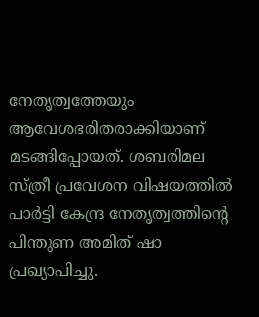നേതൃത്വത്തേയും ആവേശഭരിതരാക്കിയാണ് മടങ്ങിപ്പോയത്. ശബരിമല സ്ത്രീ പ്രവേശന വിഷയത്തില്‍ പാര്‍ട്ടി കേന്ദ്ര നേതൃത്വത്തിന്റെ പിന്തുണ അമിത് ഷാ പ്രഖ്യാപിച്ചു.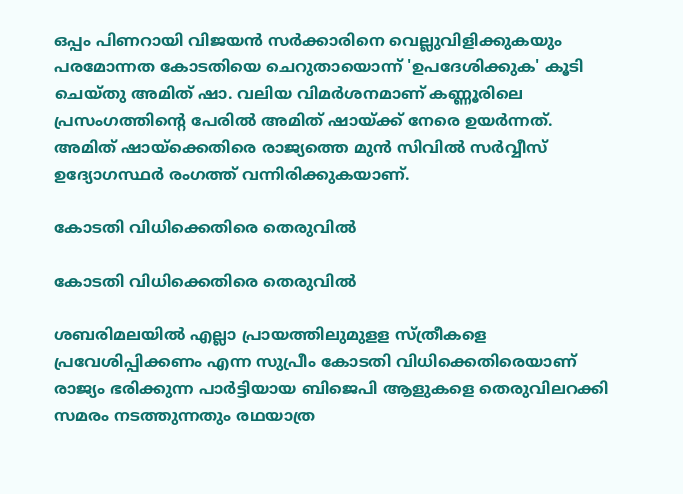ഒപ്പം പിണറായി വിജയന്‍ സര്‍ക്കാരിനെ വെല്ലുവിളിക്കുകയും പരമോന്നത കോടതിയെ ചെറുതായൊന്ന് 'ഉപദേശിക്കുക' കൂടി ചെയ്തു അമിത് ഷാ. വലിയ വിമര്‍ശനമാണ് കണ്ണൂരിലെ പ്രസംഗത്തിന്റെ പേരില്‍ അമിത് ഷായ്ക്ക് നേരെ ഉയര്‍ന്നത്. അമിത് ഷായ്‌ക്കെതിരെ രാജ്യത്തെ മുന്‍ സിവില്‍ സര്‍വ്വീസ് ഉദ്യോഗസ്ഥര്‍ രംഗത്ത് വന്നിരിക്കുകയാണ്.

കോടതി വിധിക്കെതിരെ തെരുവിൽ

കോടതി വിധിക്കെതിരെ തെരുവിൽ

ശബരിമലയില്‍ എല്ലാ പ്രായത്തിലുമുളള സ്ത്രീകളെ പ്രവേശിപ്പിക്കണം എന്ന സുപ്രീം കോടതി വിധിക്കെതിരെയാണ് രാജ്യം ഭരിക്കുന്ന പാര്‍ട്ടിയായ ബിജെപി ആളുകളെ തെരുവിലറക്കി സമരം നടത്തുന്നതും രഥയാത്ര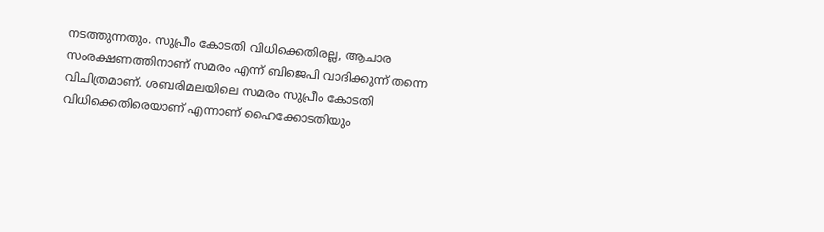നടത്തുന്നതും. സുപ്രീം കോടതി വിധിക്കെതിരല്ല, ആചാര സംരക്ഷണത്തിനാണ് സമരം എന്ന് ബിജെപി വാദിക്കുന്ന് തന്നെ വിചിത്രമാണ്. ശബരിമലയിലെ സമരം സുപ്രീം കോടതി വിധിക്കെതിരെയാണ് എന്നാണ് ഹൈക്കോടതിയും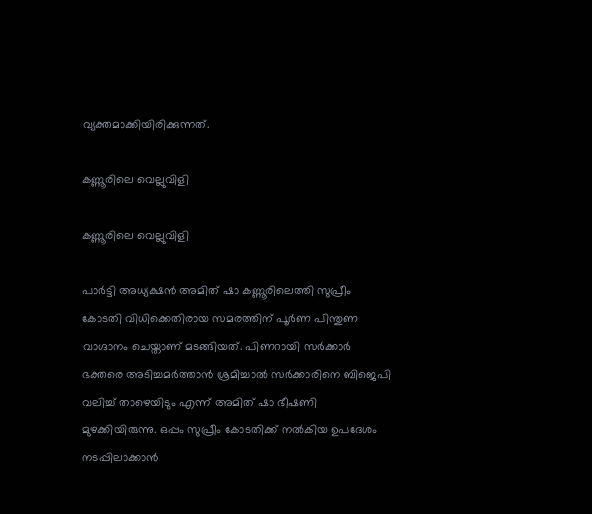വ്യക്തമാക്കിയിരിക്കുന്നത്.

കണ്ണൂരിലെ വെല്ലുവിളി

കണ്ണൂരിലെ വെല്ലുവിളി

പാര്‍ട്ടി അധ്യക്ഷന്‍ അമിത് ഷാ കണ്ണൂരിലെത്തി സുപ്രീം കോടതി വിധിക്കെതിരായ സമരത്തിന് പൂര്‍ണ പിന്തുണ വാഗ്ദാനം ചെയ്താണ് മടങ്ങിയത്. പിണറായി സര്‍ക്കാര്‍ ഭക്തരെ അടിച്ചമര്‍ത്താന്‍ ശ്രമിച്ചാല്‍ സര്‍ക്കാരിനെ ബിജെപി വലിച്ച് താഴെയിടും എന്ന് അമിത് ഷാ ഭീഷണി മുഴക്കിയിരുന്നു. ഒപ്പം സുപ്രീം കോടതിക്ക് നല്‍കിയ ഉപദേശം നടപ്പിലാക്കാന്‍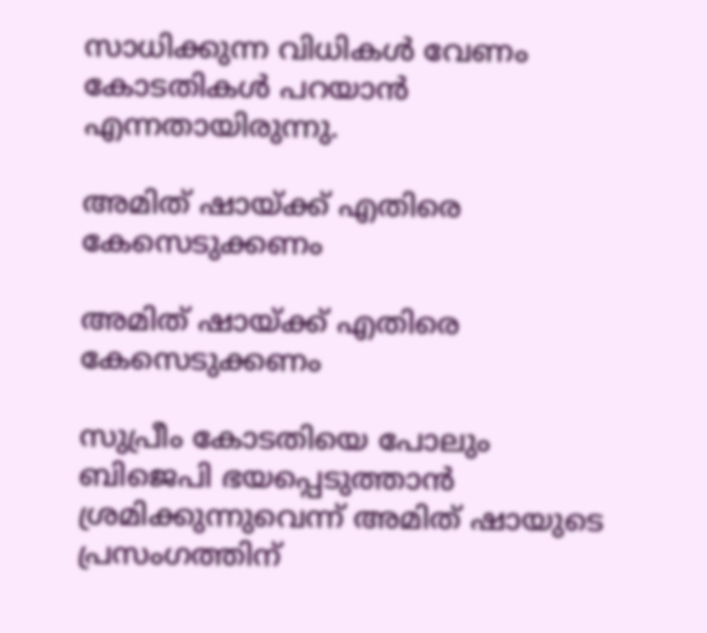സാധിക്കുന്ന വിധികള്‍ വേണം കോടതികള്‍ പറയാന്‍ എന്നതായിരുന്നു.

അമിത് ഷായ്ക്ക് എതിരെ കേസെടുക്കണം

അമിത് ഷായ്ക്ക് എതിരെ കേസെടുക്കണം

സുപ്രീം കോടതിയെ പോലും ബിജെപി ഭയപ്പെടുത്താന്‍ ശ്രമിക്കുന്നുവെന്ന് അമിത് ഷായുടെ പ്രസംഗത്തിന്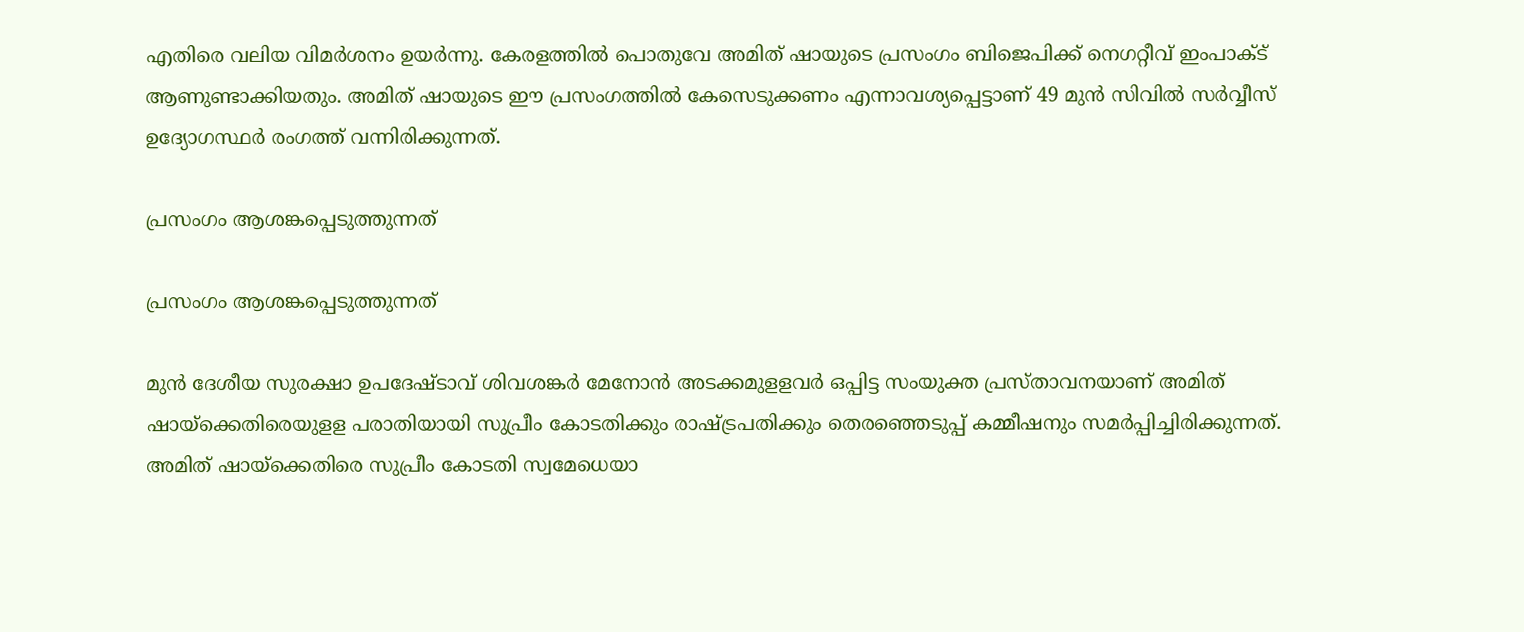എതിരെ വലിയ വിമര്‍ശനം ഉയര്‍ന്നു. കേരളത്തില്‍ പൊതുവേ അമിത് ഷായുടെ പ്രസംഗം ബിജെപിക്ക് നെഗറ്റീവ് ഇംപാക്ട് ആണുണ്ടാക്കിയതും. അമിത് ഷായുടെ ഈ പ്രസംഗത്തില്‍ കേസെടുക്കണം എന്നാവശ്യപ്പെട്ടാണ് 49 മുന്‍ സിവില്‍ സര്‍വ്വീസ് ഉദ്യോഗസ്ഥര്‍ രംഗത്ത് വന്നിരിക്കുന്നത്.

പ്രസംഗം ആശങ്കപ്പെടുത്തുന്നത്

പ്രസംഗം ആശങ്കപ്പെടുത്തുന്നത്

മുന്‍ ദേശീയ സുരക്ഷാ ഉപദേഷ്ടാവ് ശിവശങ്കര്‍ മേനോന്‍ അടക്കമുളളവര്‍ ഒപ്പിട്ട സംയുക്ത പ്രസ്താവനയാണ് അമിത് ഷായ്‌ക്കെതിരെയുളള പരാതിയായി സുപ്രീം കോടതിക്കും രാഷ്ട്രപതിക്കും തെരഞ്ഞെടുപ്പ് കമ്മീഷനും സമര്‍പ്പിച്ചിരിക്കുന്നത്. അമിത് ഷായ്‌ക്കെതിരെ സുപ്രീം കോടതി സ്വമേധെയാ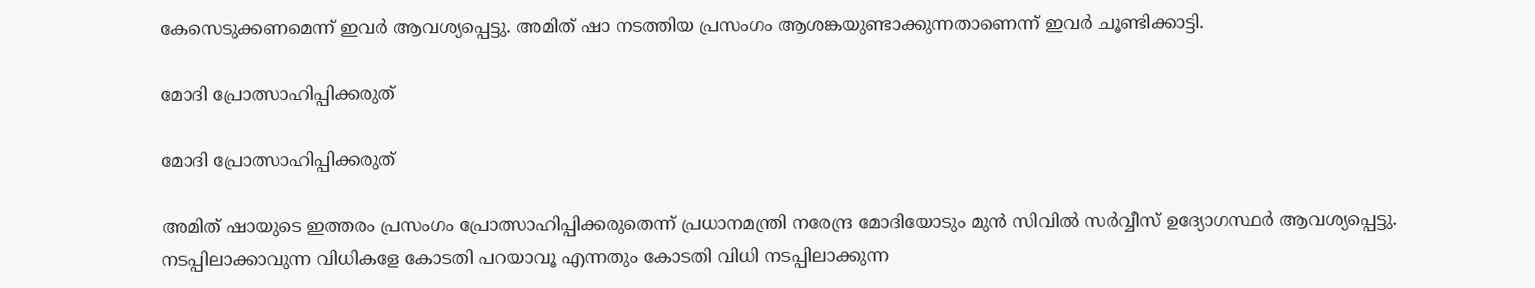കേസെടുക്കണമെന്ന് ഇവര്‍ ആവശ്യപ്പെട്ടു. അമിത് ഷാ നടത്തിയ പ്രസംഗം ആശങ്കയുണ്ടാക്കുന്നതാണെന്ന് ഇവര്‍ ചൂണ്ടിക്കാട്ടി.

മോദി പ്രോത്സാഹിപ്പിക്കരുത്

മോദി പ്രോത്സാഹിപ്പിക്കരുത്

അമിത് ഷായുടെ ഇത്തരം പ്രസംഗം പ്രോത്സാഹിപ്പിക്കരുതെന്ന് പ്രധാനമന്ത്രി നരേന്ദ്ര മോദിയോടും മുന്‍ സിവില്‍ സര്‍വ്വീസ് ഉദ്യോഗസ്ഥര്‍ ആവശ്യപ്പെട്ടു. നടപ്പിലാക്കാവുന്ന വിധികളേ കോടതി പറയാവൂ എന്നതും കോടതി വിധി നടപ്പിലാക്കുന്ന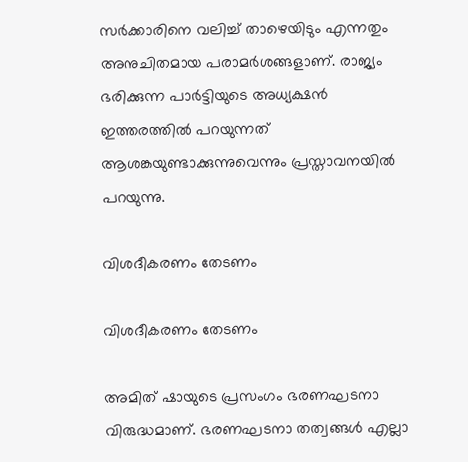സര്‍ക്കാരിനെ വലിച്ച് താഴെയിടും എന്നതും അനുചിതമായ പരാമര്‍ശങ്ങളാണ്. രാജ്യം ഭരിക്കുന്ന പാര്‍ട്ടിയുടെ അധ്യക്ഷന്‍ ഇത്തരത്തില്‍ പറയുന്നത് ആശങ്കയുണ്ടാക്കുന്നുവെന്നും പ്രസ്താവനയില്‍ പറയുന്നു.

വിശദീകരണം തേടണം

വിശദീകരണം തേടണം

അമിത് ഷായുടെ പ്രസംഗം ഭരണഘടനാ വിരുദ്ധമാണ്. ഭരണഘടനാ തത്വങ്ങള്‍ എല്ലാ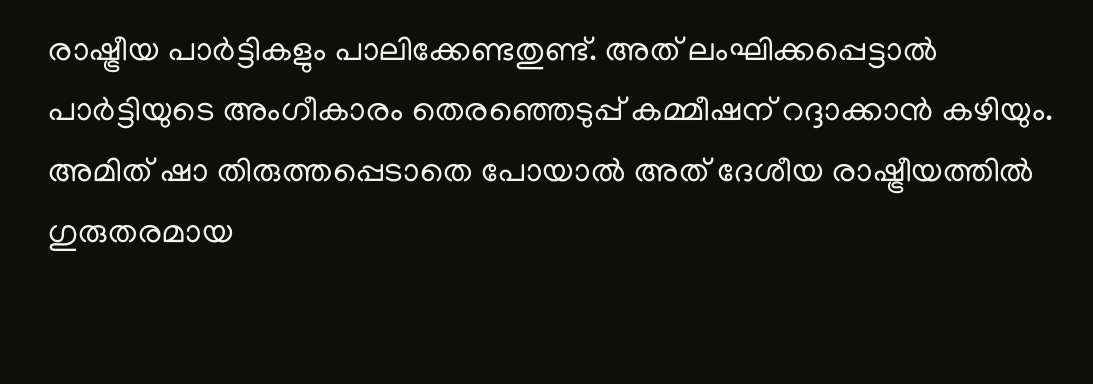രാഷ്ട്രീയ പാര്‍ട്ടികളും പാലിക്കേണ്ടതുണ്ട്. അത് ലംഘിക്കപ്പെട്ടാല്‍ പാര്‍ട്ടിയുടെ അംഗീകാരം തെരഞ്ഞെടുപ്പ് കമ്മീഷന് റദ്ദാക്കാന്‍ കഴിയും. അമിത് ഷാ തിരുത്തപ്പെടാതെ പോയാല്‍ അത് ദേശീയ രാഷ്ട്രീയത്തില്‍ ഗുരുതരമായ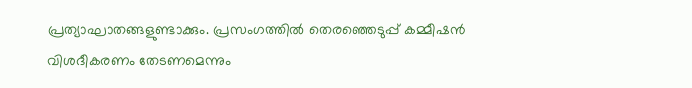പ്രത്യാഘാതങ്ങളുണ്ടാക്കും. പ്രസംഗത്തില്‍ തെരഞ്ഞെടുപ്പ് കമ്മീഷന്‍ വിശദീകരണം തേടണമെന്നും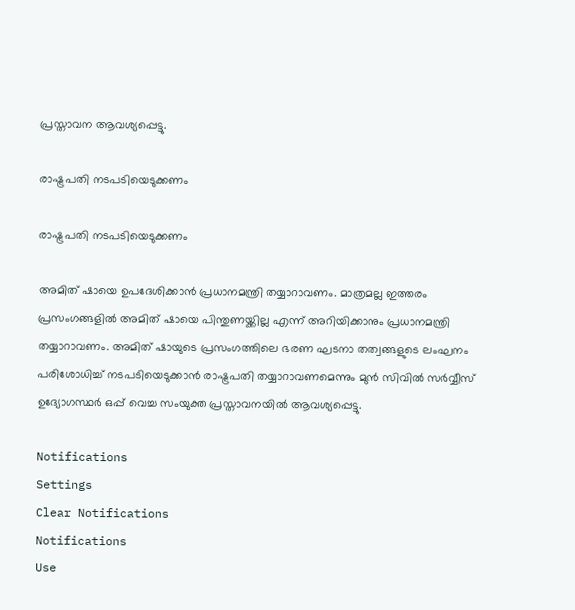പ്രസ്താവന ആവശ്യപ്പെട്ടു.

രാഷ്ട്രപതി നടപടിയെടുക്കണം

രാഷ്ട്രപതി നടപടിയെടുക്കണം

അമിത് ഷായെ ഉപദേശിക്കാന്‍ പ്രധാനമന്ത്രി തയ്യാറാവണം. മാത്രമല്ല ഇത്തരം പ്രസംഗങ്ങളില്‍ അമിത് ഷായെ പിന്തുണയ്ക്കില്ല എന്ന് അറിയിക്കാനും പ്രധാനമന്ത്രി തയ്യാറാവണം. അമിത് ഷായുടെ പ്രസംഗത്തിലെ ഭരണ ഘടനാ തത്വങ്ങളുടെ ലംഘനം പരിശോധിച്ച് നടപടിയെടുക്കാന്‍ രാഷ്ട്രപതി തയ്യാറാവണമെന്നും മുന്‍ സിവില്‍ സര്‍വ്വീസ് ഉദ്യോഗസ്ഥര്‍ ഒപ്പ് വെച്ച സംയുക്ത പ്രസ്താവനയില്‍ ആവശ്യപ്പെട്ടു.

Notifications
Settings
Clear Notifications
Notifications
Use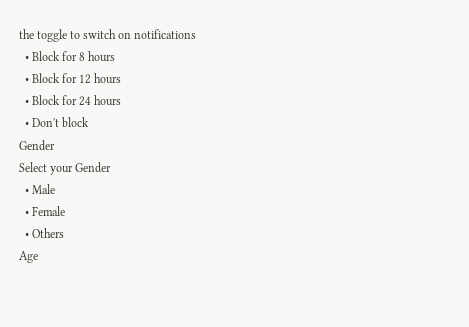the toggle to switch on notifications
  • Block for 8 hours
  • Block for 12 hours
  • Block for 24 hours
  • Don't block
Gender
Select your Gender
  • Male
  • Female
  • Others
Age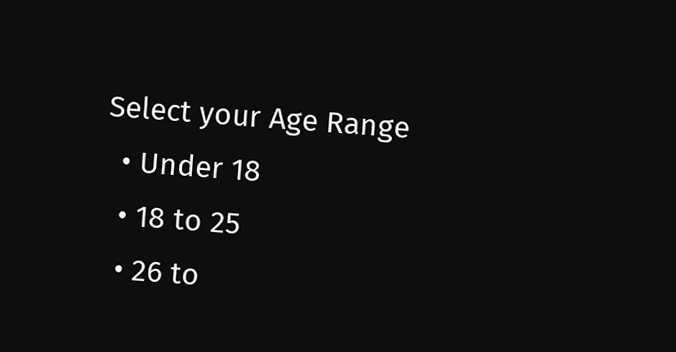Select your Age Range
  • Under 18
  • 18 to 25
  • 26 to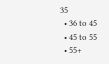35
  • 36 to 45
  • 45 to 55
  • 55+